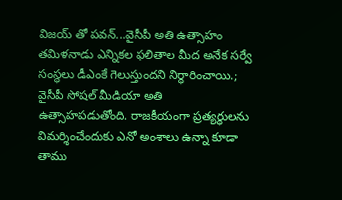విజయ్ తో పవన్...వైసీపీ అతి ఉత్సాహం
తమిళనాడు ఎన్నికల ఫలితాల మీద అనేక సర్వే సంస్థలు డీఎంకే గెలుస్తుందని నిర్ధారించాయి.;
వైసీపీ సోషల్ మీడియా అతి ఉత్సాహపడుతోంది. రాజకీయంగా ప్రత్యర్ధులను విమర్శించేందుకు ఎనో అంశాలు ఉన్నా కూడా తాము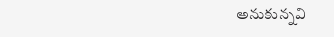అనుకున్నవి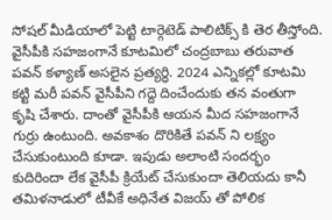సోషల్ మీడియాలో పెట్టి టార్గెటెడ్ పాలిటిక్స్ కి తెర తీస్తోంది. వైసీపీకి సహజంగానే కూటమిలో చంద్రబాబు తరువాత పవన్ కళ్యాణ్ అసలైన ప్రత్యర్ధి. 2024 ఎన్నికల్లో కూటమి కట్టి మరీ పవన్ వైసీపీని గద్దె దించేందుకు తన వంతుగా కృషి చేశారు. దాంతో వైసీపీకి ఆయన మీద సహజంగానే గుర్రు ఉంటుంది. అవకాశం దొరికితే పవన్ ని లక్ష్యం చేసుకుంటుంది కూడా. ఇపుడు అలాంటి సందర్భం కుదిరిందా లేక వైసీపీ క్రియేట్ చేసుకుందా తెలియదు కానీ తమిళనాడులో టీవీకే అధినేత విజయ్ తో పోలిక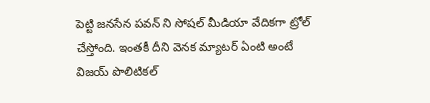పెట్టి జనసేన పవన్ ని సోషల్ మీడియా వేదికగా ట్రోల్ చేస్తోంది. ఇంతకీ దీని వెనక మ్యాటర్ ఏంటి అంటే విజయ్ పొలిటికల్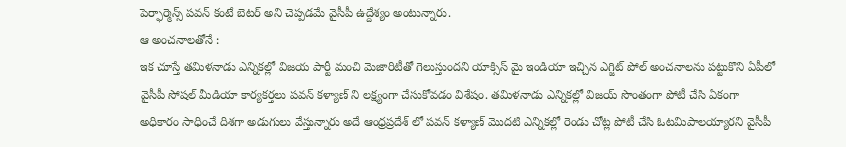పెర్ఫార్మెన్స్ పవన్ కంటే బెటర్ అని చెప్పడమే వైసీపీ ఉద్దేశ్యం అంటున్నారు.
ఆ అంచనాలతోనే :
ఇక చూస్తే తమిళనాడు ఎన్నికల్లో విజయ పార్టీ మంచి మెజారిటీతో గెలుస్తుందని యాక్సిస్ మై ఇండియా ఇచ్చిన ఎగ్జిట్ పోల్ అంచనాలను పట్టుకొని ఏపీలో వైసీపీ సోషల్ మీడియా కార్యకర్తలు పవన్ కళ్యాణ్ ని లక్ష్యంగా చేసుకోవడం విశేషం. తమిళనాడు ఎన్నికల్లో విజయ్ సొంతంగా పోటీ చేసి ఏకంగా అధికారం సాధించే దిశగా అడుగులు వేస్తున్నారు అదే ఆంధ్రప్రదేశ్ లో పవన్ కళ్యాణ్ మొదటి ఎన్నికల్లో రెండు చోట్ల పోటీ చేసి ఓటమిపాలయ్యారని వైసీపీ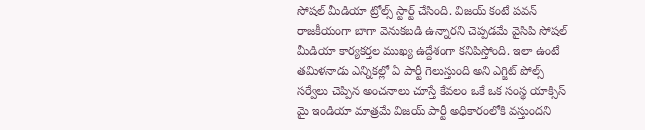సోషల్ మీడియా ట్రోల్స్ స్టార్ట్ చేసింది. విజయ్ కంటే పవన్ రాజకీయంగా బాగా వెనుకబడి ఉన్నారని చెప్పడమే వైసిపి సోషల్ మీడియా కార్యకర్తల ముఖ్య ఉద్దేశంగా కనిపిస్తోంది. ఇలా ఉంటే తమిళనాడు ఎన్నికల్లో ఏ పార్టీ గెలుస్తుంది అని ఎగ్జిట్ పోల్స్ సర్వేలు చెప్పిన అంచనాలు చూస్తే కేవలం ఒకే ఒక సంస్థ యాక్సిస్ మై ఇండియా మాత్రమే విజయ్ పార్టీ అధికారంలోకి వస్తుందని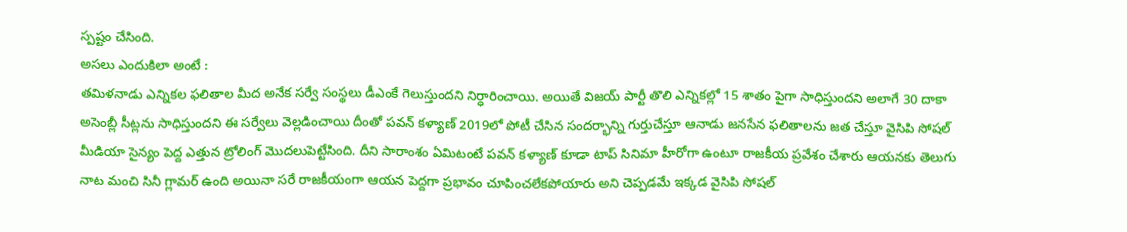స్పష్టం చేసింది.
అసలు ఎందుకిలా అంటే :
తమిళనాడు ఎన్నికల ఫలితాల మీద అనేక సర్వే సంస్థలు డీఎంకే గెలుస్తుందని నిర్ధారించాయి. అయితే విజయ్ పార్టీ తొలి ఎన్నికల్లో 15 శాతం పైగా సాధిస్తుందని అలాగే 30 దాకా అసెంబ్లీ సీట్లను సాధిస్తుందని ఈ సర్వేలు వెల్లడించాయి దీంతో పవన్ కళ్యాణ్ 2019లో పోటీ చేసిన సందర్భాన్ని గుర్తుచేస్తూ ఆనాడు జనసేన ఫలితాలను జత చేస్తూ వైసిపి సోషల్ మీడియా సైన్యం పెద్ద ఎత్తున ట్రోలింగ్ మొదలుపెట్టేసింది. దీని సారాంశం ఏమిటంటే పవన్ కళ్యాణ్ కూడా టాప్ సినిమా హీరోగా ఉంటూ రాజకీయ ప్రవేశం చేశారు ఆయనకు తెలుగు నాట మంచి సినీ గ్లామర్ ఉంది అయినా సరే రాజకీయంగా ఆయన పెద్దగా ప్రభావం చూపించలేకపోయారు అని చెప్పడమే ఇక్కడ వైసిపి సోషల్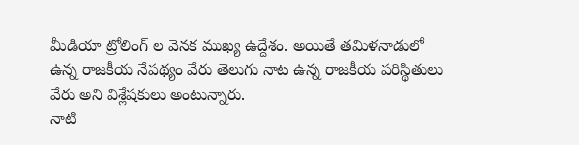మీడియా ట్రోలింగ్ ల వెనక ముఖ్య ఉద్దేశం. అయితే తమిళనాడులో ఉన్న రాజకీయ నేపథ్యం వేరు తెలుగు నాట ఉన్న రాజకీయ పరిస్థితులు వేరు అని విశ్లేషకులు అంటున్నారు.
నాటి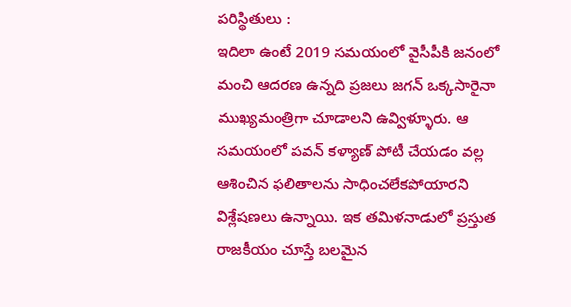పరిస్థితులు :
ఇదిలా ఉంటే 2019 సమయంలో వైసీపీకి జనంలో మంచి ఆదరణ ఉన్నది ప్రజలు జగన్ ఒక్కసారైనా ముఖ్యమంత్రిగా చూడాలని ఉవ్విళ్ళూరు. ఆ సమయంలో పవన్ కళ్యాణ్ పోటీ చేయడం వల్ల ఆశించిన ఫలితాలను సాధించలేకపోయారని విశ్లేషణలు ఉన్నాయి. ఇక తమిళనాడులో ప్రస్తుత రాజకీయం చూస్తే బలమైన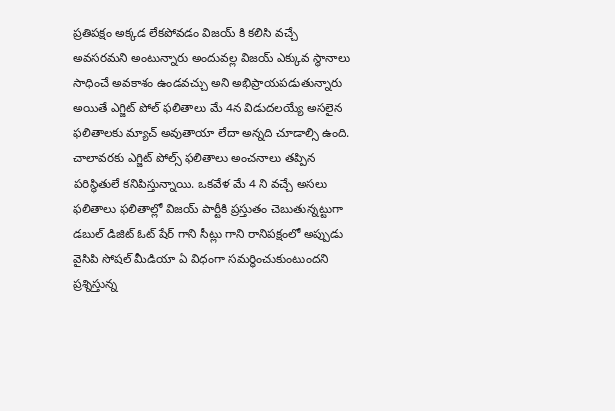ప్రతిపక్షం అక్కడ లేకపోవడం విజయ్ కి కలిసి వచ్చే అవసరమని అంటున్నారు అందువల్ల విజయ్ ఎక్కువ స్థానాలు సాధించే అవకాశం ఉండవచ్చు అని అభిప్రాయపడుతున్నారు అయితే ఎగ్జిట్ పోల్ ఫలితాలు మే 4న విడుదలయ్యే అసలైన ఫలితాలకు మ్యాచ్ అవుతాయా లేదా అన్నది చూడాల్సి ఉంది. చాలావరకు ఎగ్జిట్ పోల్స్ ఫలితాలు అంచనాలు తప్పిన పరిస్థితులే కనిపిస్తున్నాయి. ఒకవేళ మే 4 ని వచ్చే అసలు ఫలితాలు ఫలితాల్లో విజయ్ పార్టీకి ప్రస్తుతం చెబుతున్నట్టుగా డబుల్ డిజిట్ ఓట్ షేర్ గాని సీట్లు గాని రానిపక్షంలో అప్పుడు వైసిపి సోషల్ మీడియా ఏ విధంగా సమర్ధించుకుంటుందని ప్రశ్నిస్తున్న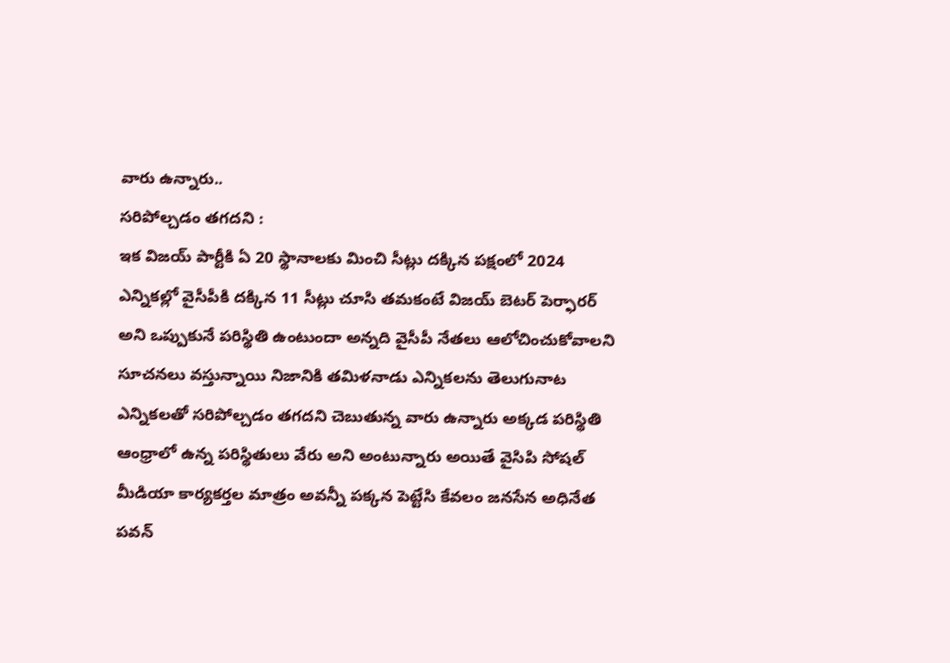వారు ఉన్నారు..
సరిపోల్చడం తగదని :
ఇక విజయ్ పార్టీకి ఏ 20 స్థానాలకు మించి సీట్లు దక్కిన పక్షంలో 2024 ఎన్నికల్లో వైసీపీకి దక్కిన 11 సీట్లు చూసి తమకంటే విజయ్ బెటర్ పెర్ఫారర్ అని ఒప్పుకునే పరిస్థితి ఉంటుందా అన్నది వైసీపీ నేతలు ఆలోచించుకోవాలని సూచనలు వస్తున్నాయి నిజానికి తమిళనాడు ఎన్నికలను తెలుగునాట ఎన్నికలతో సరిపోల్చడం తగదని చెబుతున్న వారు ఉన్నారు అక్కడ పరిస్థితి ఆంధ్రాలో ఉన్న పరిస్థితులు వేరు అని అంటున్నారు అయితే వైసిపి సోషల్ మీడియా కార్యకర్తల మాత్రం అవన్నీ పక్కన పెట్టేసి కేవలం జనసేన అధినేత పవన్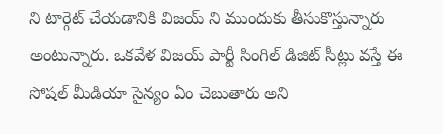ని టార్గెట్ చేయడానికి విజయ్ ని ముందుకు తీసుకొస్తున్నారు అంటున్నారు. ఒకవేళ విజయ్ పార్టీ సింగిల్ డిజిట్ సీట్లు వస్తే ఈ సోషల్ మీడియా సైన్యం ఏం చెబుతారు అని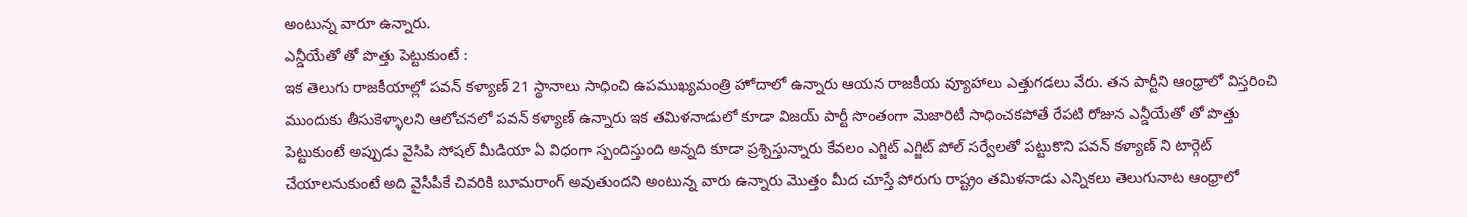అంటున్న వారూ ఉన్నారు.
ఎన్డీయేతో తో పొత్తు పెట్టుకుంటే :
ఇక తెలుగు రాజకీయాల్లో పవన్ కళ్యాణ్ 21 స్థానాలు సాధించి ఉపముఖ్యమంత్రి హోదాలో ఉన్నారు ఆయన రాజకీయ వ్యూహాలు ఎత్తుగడలు వేరు. తన పార్టీని ఆంధ్రాలో విస్తరించి ముందుకు తీసుకెళ్ళాలని ఆలోచనలో పవన్ కళ్యాణ్ ఉన్నారు ఇక తమిళనాడులో కూడా విజయ్ పార్టీ సొంతంగా మెజారిటీ సాధించకపోతే రేపటి రోజున ఎన్డీయేతో తో పొత్తు పెట్టుకుంటే అప్పుడు వైసిపి సోషల్ మీడియా ఏ విధంగా స్పందిస్తుంది అన్నది కూడా ప్రశ్నిస్తున్నారు కేవలం ఎగ్జిట్ ఎగ్జిట్ పోల్ సర్వేలతో పట్టుకొని పవన్ కళ్యాణ్ ని టార్గెట్ చేయాలనుకుంటే అది వైసీపీకే చివరికి బూమరాంగ్ అవుతుందని అంటున్న వారు ఉన్నారు మొత్తం మీద చూస్తే పోరుగు రాష్ట్రం తమిళనాడు ఎన్నికలు తెలుగునాట ఆంధ్రాలో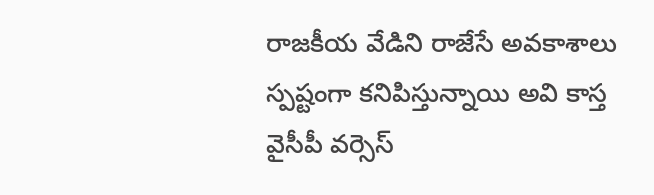రాజకీయ వేడిని రాజేసే అవకాశాలు స్పష్టంగా కనిపిస్తున్నాయి అవి కాస్త వైసీపీ వర్సెస్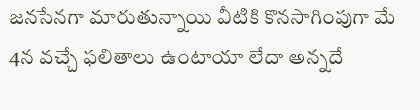జనసేనగా మారుతున్నాయి వీటికి కొనసాగింపుగా మే 4న వచ్చే ఫలితాలు ఉంటాయా లేదా అన్నదే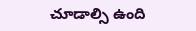చూడాల్సి ఉంది